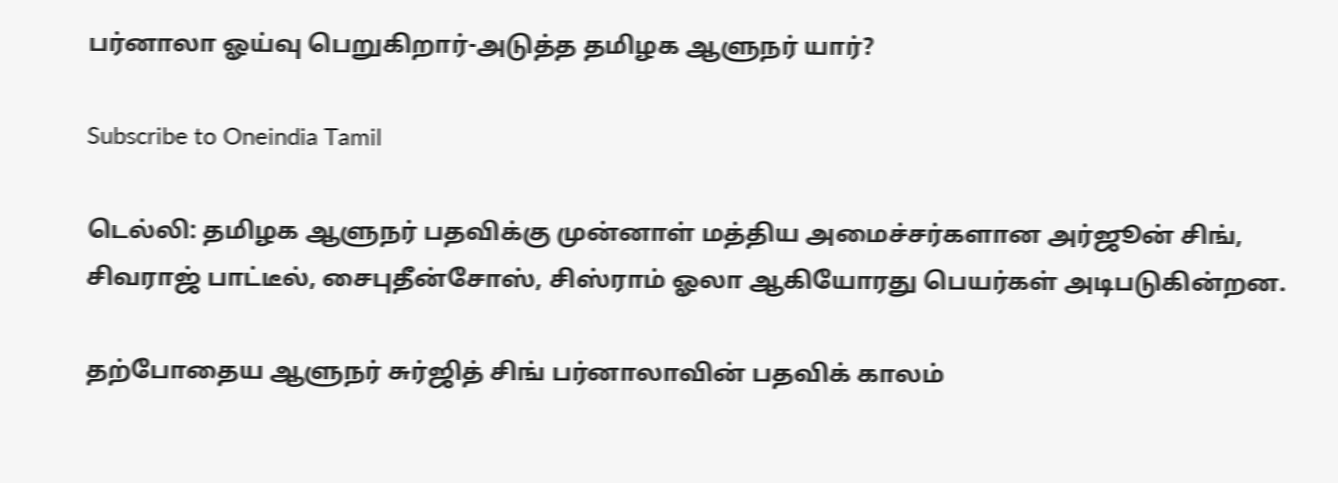பர்னாலா ஓய்வு பெறுகிறார்-அடுத்த தமிழக ஆளுநர் யார்?

Subscribe to Oneindia Tamil

டெல்லி: தமிழக ஆளுநர் பதவிக்கு முன்னாள் மத்திய அமைச்சர்களான அர்ஜூன் சிங், சிவராஜ் பாட்டீல், சைபுதீன்சோஸ், சிஸ்ராம் ஓலா ஆகியோரது பெயர்கள் அடிபடுகின்றன.

தற்போதைய ஆளுநர் சுர்ஜித் சிங் பர்னாலாவின் பதவிக் காலம்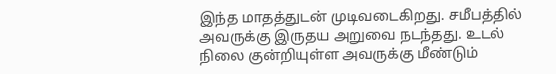இந்த மாதத்துடன் முடிவடைகிறது. சமீபத்தில் அவருக்கு இருதய அறுவை நடந்தது. உடல் நிலை குன்றியுள்ள அவருக்கு மீண்டும்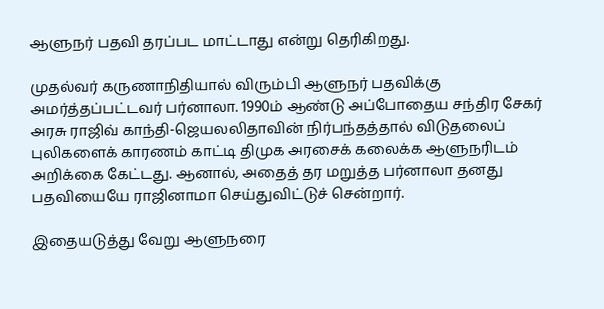ஆளுநர் பதவி தரப்பட மாட்டாது என்று தெரிகிறது.

முதல்வர் கருணாநிதியால் விரும்பி ஆளுநர் பதவிக்கு அமர்த்தப்பட்டவர் பர்னாலா. 1990ம் ஆண்டு அப்போதைய சந்திர சேகர் அரசு ராஜிவ் காந்தி-ஜெயலலிதாவின் நிர்பந்தத்தால் விடுதலைப் புலிகளைக் காரணம் காட்டி திமுக அரசைக் கலைக்க ஆளுநரிடம் அறிக்கை கேட்டது. ஆனால், அதைத் தர மறுத்த பர்னாலா தனது பதவியையே ராஜினாமா செய்துவிட்டுச் சென்றார்.

இதையடுத்து வேறு ஆளுநரை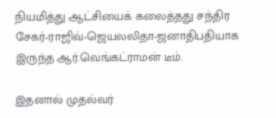நியமித்து ஆட்சியைக் கலைத்தது சந்திர சேகர்-ராஜிவ்-ஜெயலலிதா-ஜனாதிபதியாக இருந்த ஆர்.வெங்கட்ராமன் டீம்.

இதனால் முதல்வர்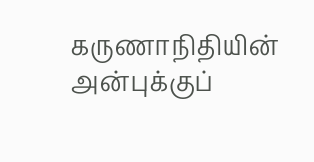கருணாநிதியின் அன்புக்குப்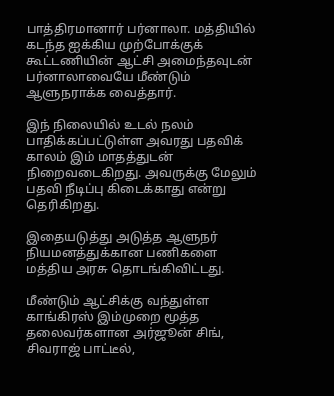பாத்திரமானார் பர்னாலா. மத்தியில் கடந்த ஐக்கிய முற்போக்குக் கூட்டணியின் ஆட்சி அமைந்தவுடன் பர்னாலாவையே மீண்டும் ஆளுநராக்க வைத்தார்.

இந் நிலையில் உடல் நலம் பாதிக்கப்பட்டுள்ள அவரது பதவிக் காலம் இம் மாதத்துடன் நிறைவடைகிறது. அவருக்கு மேலும் பதவி நீடிப்பு கிடைக்காது என்று தெரிகிறது.

இதையடுத்து அடுத்த ஆளுநர் நியமனத்துக்கான பணிகளை மத்திய அரசு தொடங்கிவிட்டது.

மீண்டும் ஆட்சிக்கு வந்துள்ள காங்கிரஸ் இம்முறை மூத்த தலைவர்களான அர்ஜூன் சிங், சிவராஜ் பாட்டீல்,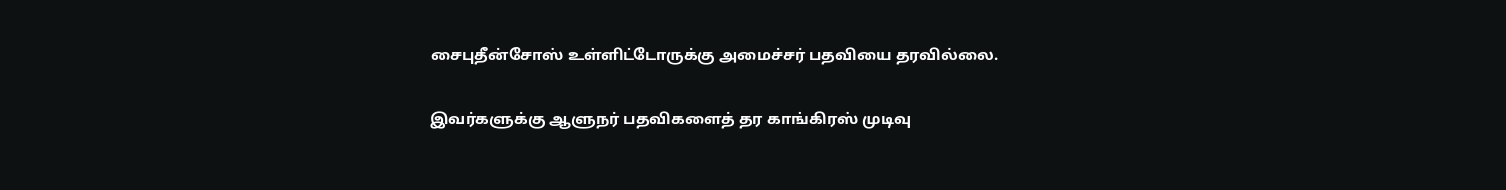சைபுதீன்சோஸ் உள்ளிட்டோருக்கு அமைச்சர் பதவியை தரவில்லை.

இவர்களுக்கு ஆளுநர் பதவிகளைத் தர காங்கிரஸ் முடிவு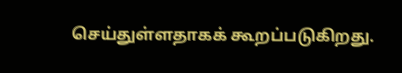செய்துள்ளதாகக் கூறப்படுகிறது.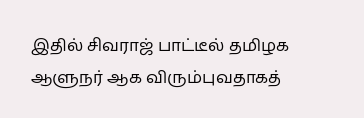இதில் சிவராஜ் பாட்டீல் தமிழக ஆளுநர் ஆக விரும்புவதாகத்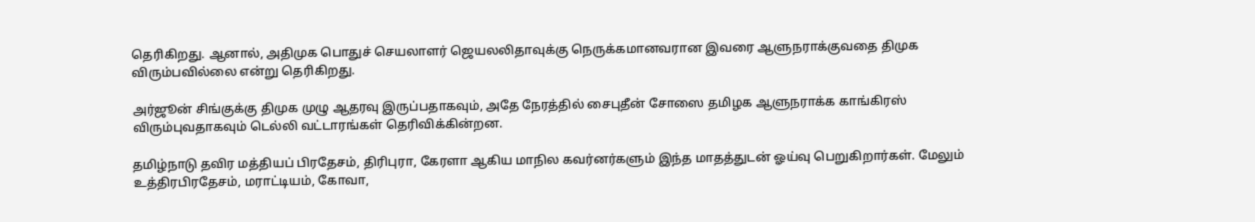தெரிகிறது. ஆனால், அதிமுக பொதுச் செயலாளர் ஜெயலலிதாவுக்கு நெருக்கமானவரான இவரை ஆளுநராக்குவதை திமுக விரும்பவில்லை என்று தெரிகிறது.

அர்ஜூன் சிங்குக்கு திமுக முழு ஆதரவு இருப்பதாகவும், அதே நேரத்தில் சைபுதீன் சோஸை தமிழக ஆளுநராக்க காங்கிரஸ் விரும்புவதாகவும் டெல்லி வட்டாரங்கள் தெரிவிக்கின்றன.

தமிழ்நாடு தவிர மத்தியப் பிரதேசம், திரிபுரா, கேரளா ஆகிய மாநில கவர்னர்களும் இந்த மாதத்துடன் ஓய்வு பெறுகிறார்கள். மேலும் உத்திரபிரதேசம், மராட்டியம், கோவா,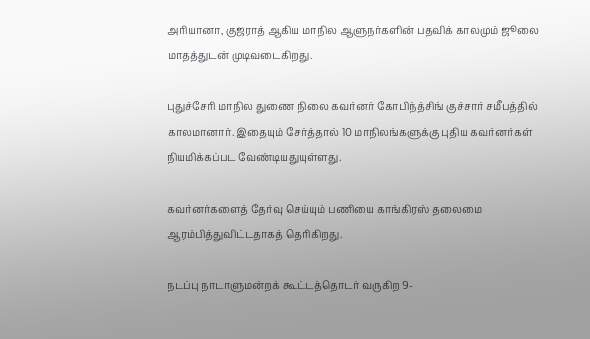அரியானா, குஜராத் ஆகிய மாநில ஆளுநர்களின் பதவிக் காலமும் ஜூலை மாதத்துடன் முடிவடைகிறது.

புதுச்சேரி மாநில துணை நிலை கவர்னர் கோபிந்த்சிங் குச்சார் சமீபத்தில் காலமானார். இதையும் சேர்த்தால் 10 மாநிலங்களுக்கு புதிய கவர்னர்கள் நியமிக்கப்பட வேண்டியதுயுள்ளது.

கவர்னர்களைத் தேர்வு செய்யும் பணியை காங்கிரஸ் தலைமை ஆரம்பித்துவிட்டதாகத் தெரிகிறது.

நடப்பு நாடாளுமன்றக் கூட்டத்தொடர் வருகிற 9-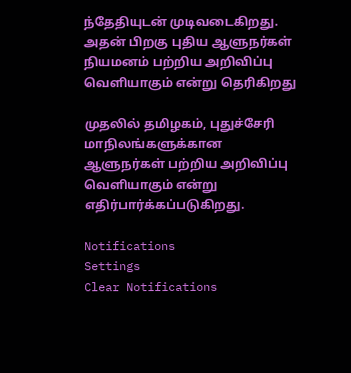ந்தேதியுடன் முடிவடைகிறது. அதன் பிறகு புதிய ஆளுநர்கள் நியமனம் பற்றிய அறிவிப்பு வெளியாகும் என்று தெரிகிறது

முதலில் தமிழகம், புதுச்சேரி மாநிலங்களுக்கான ஆளுநர்கள் பற்றிய அறிவிப்பு வெளியாகும் என்று எதிர்பார்க்கப்படுகிறது.

Notifications
Settings
Clear Notifications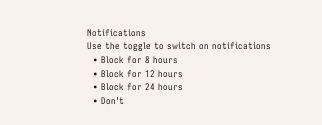Notifications
Use the toggle to switch on notifications
  • Block for 8 hours
  • Block for 12 hours
  • Block for 24 hours
  • Don't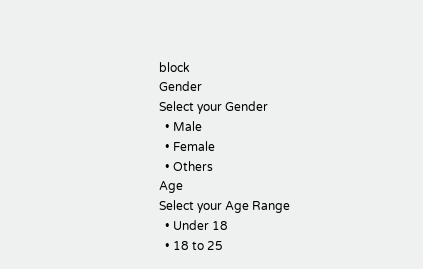block
Gender
Select your Gender
  • Male
  • Female
  • Others
Age
Select your Age Range
  • Under 18
  • 18 to 25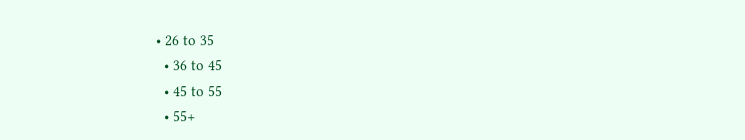• 26 to 35
  • 36 to 45
  • 45 to 55
  • 55+